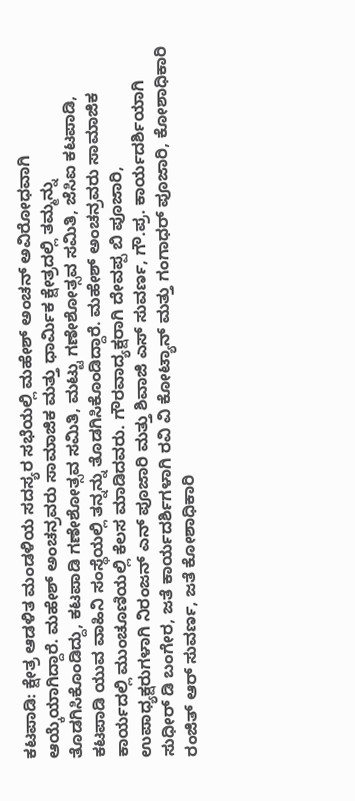ಕಟಪಾಡಿ: ಕ್ಷೇತ್ರ ಆಡಳಿತ ಮಂಡಳಿಯ ಸದಸ್ಯರ ಸಭೆಯಲ್ಲಿ ಮಹೇಶ್ ಅಂಚನ್ ಅವಿರೋಧವಾಗಿ ಆಯ್ಕೆಯಾಗಿದ್ದಾರೆ. ಮಹೇಶ್ ಅಂಚನ್ರವರು ಸಾಮಾಜಿಕ ಮತ್ತು ಧಾರ್ಮಿಕ ಕ್ಷೇತ್ರದಲ್ಲಿ ತಮ್ಮನ್ನು ತೊಡಗಿಸಿಕೊಂಡಿದ್ದು, ಕಟಪಾಡಿ ಗಣೇಶೋತ್ಸವ ಸಮಿತಿ, ಮಟ್ಟು ಗಣೇಶೋತ್ಸವ ಸಮಿತಿ, ಜೆಸಿಐ ಕಟಪಾಡಿ, ಕಟಪಾಡಿ ಯುವ ವಾಹಿನಿ ಸಂಸ್ಥೆಯಲ್ಲಿ ತನ್ನನ್ನು ತೊಡಗಿಸಿಕೊಂಡಿದ್ದಾರೆ. ಮಹೇಶ್ ಅಂಚನ್ರವರು ಸಾಮಾಜಿಕ ಕಾರ್ಯದಲ್ಲಿ ಮುಂಚೂಣಿಯಲ್ಲಿ ಕೆಲಸ ಮಾಡಿದವರು. ಗೌರವಾದ್ಯಕ್ಷರಾಗಿ ದೇವಪ್ಪ ಬಿ ಪೂಜಾರಿ, ಉಪಾಧ್ಯಕ್ಷರುಗಳಾಗಿ ನಿರಂಜನ್ ಎನ್ ಪೂಜಾರಿ ಮತ್ತು ಶಿವಾಜಿ ಎಸ್ ಸುವರ್ಣ, ಗೌ.ಪ್ರ. ಕಾರ್ಯದರ್ಶಿಯಾಗಿ ಸುಧೀರ್ ಡಿ ಬಂಗೇರ, ಜತೆ ಕಾರ್ಯದರ್ಶಿಗಳಾಗಿ ರವಿ ವಿ ಕೋಟ್ಯಾನ್ ಮತ್ತು ಗಂಗಾಧರ್ ಪೂಜಾರಿ, ಕೋಶಾಧಿಕಾರಿ ರಂಜಿತ್ ಆರ್ ಸುವರ್ಣ, ಜತೆ ಕೋಶಾಧಿಕಾರಿ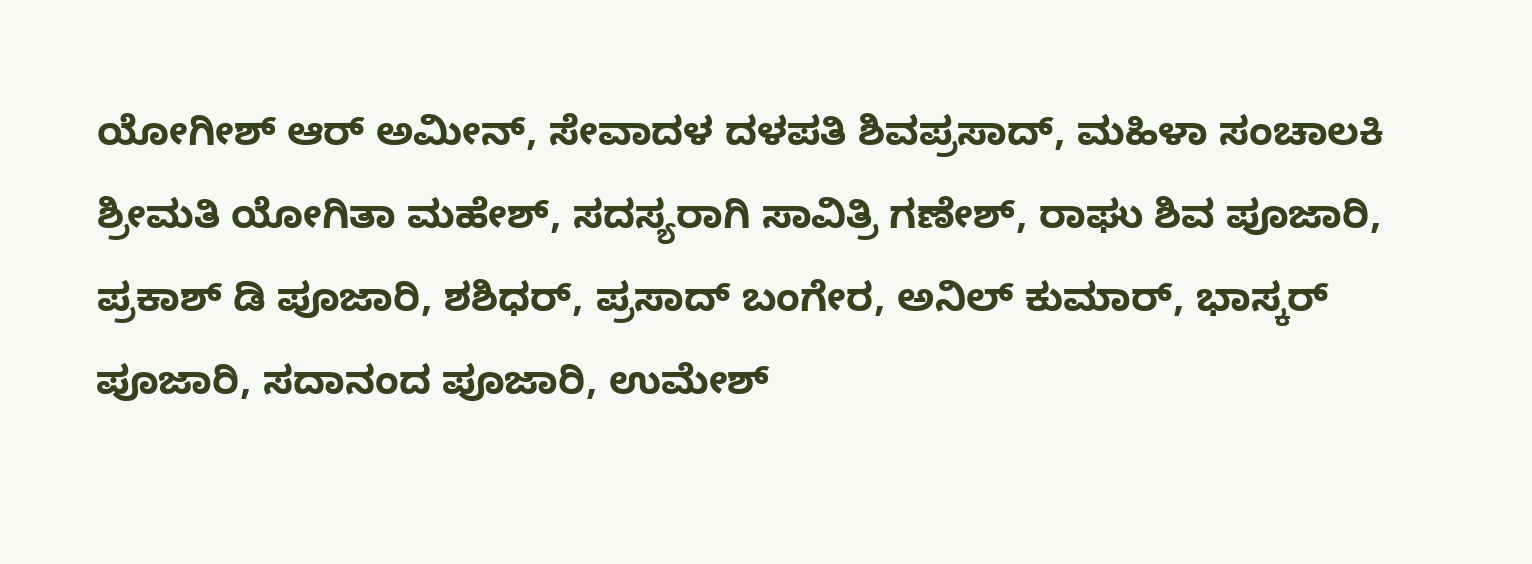ಯೋಗೀಶ್ ಆರ್ ಅಮೀನ್, ಸೇವಾದಳ ದಳಪತಿ ಶಿವಪ್ರಸಾದ್, ಮಹಿಳಾ ಸಂಚಾಲಕಿ ಶ್ರೀಮತಿ ಯೋಗಿತಾ ಮಹೇಶ್, ಸದಸ್ಯರಾಗಿ ಸಾವಿತ್ರಿ ಗಣೇಶ್, ರಾಘು ಶಿವ ಪೂಜಾರಿ, ಪ್ರಕಾಶ್ ಡಿ ಪೂಜಾರಿ, ಶಶಿಧರ್, ಪ್ರಸಾದ್ ಬಂಗೇರ, ಅನಿಲ್ ಕುಮಾರ್, ಭಾಸ್ಕರ್ ಪೂಜಾರಿ, ಸದಾನಂದ ಪೂಜಾರಿ, ಉಮೇಶ್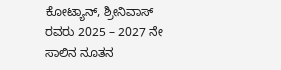ಕೋಟ್ಯಾನ್, ಶ್ರೀನಿವಾಸ್ ರವರು 2025 – 2027 ನೇ ಸಾಲಿನ ನೂತನ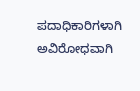ಪದಾಧಿಕಾರಿಗಳಾಗಿ ಅವಿರೋಧವಾಗಿ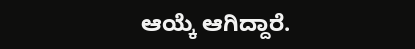ಆಯ್ಕೆ ಆಗಿದ್ದಾರೆ.